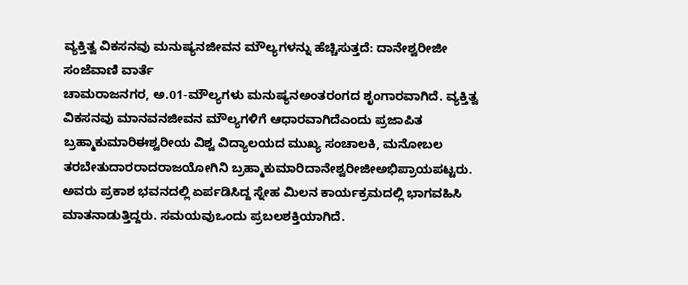ವ್ಯಕ್ತಿತ್ವ ವಿಕಸನವು ಮನುಷ್ಯನಜೀವನ ಮೌಲ್ಯಗಳನ್ನು ಹೆಚ್ಚಿಸುತ್ತದೆ: ದಾನೇಶ್ವರೀಜೀ
ಸಂಜೆವಾಣಿ ವಾರ್ತೆ
ಚಾಮರಾಜನಗರ, ಅ.01-ಮೌಲ್ಯಗಳು ಮನುಷ್ಯನಅಂತರಂಗದ ಶೃಂಗಾರವಾಗಿದೆ. ವ್ಯಕ್ತಿತ್ವ ವಿಕಸನವು ಮಾನವನಜೀವನ ಮೌಲ್ಯಗಳಿಗೆ ಆಧಾರವಾಗಿದೆಎಂದು ಪ್ರಜಾಪಿತ ಬ್ರಹ್ಮಾಕುಮಾರಿಈಶ್ವರೀಯ ವಿಶ್ವ ವಿದ್ಯಾಲಯದ ಮುಖ್ಯ ಸಂಚಾಲಕಿ, ಮನೋಬಲ ತರಬೇತುದಾರರಾದರಾಜಯೋಗಿನಿ ಬ್ರಹ್ಮಾಕುಮಾರಿದಾನೇಶ್ವರೀಜೀಅಭಿಪ್ರಾಯಪಟ್ಟರು.
ಅವರು ಪ್ರಕಾಶ ಭವನದಲ್ಲಿ ಏರ್ಪಡಿಸಿದ್ದ ಸ್ನೇಹ ಮಿಲನ ಕಾರ್ಯಕ್ರಮದಲ್ಲಿ ಭಾಗವಹಿಸಿ ಮಾತನಾಡುತ್ತಿದ್ದರು. ಸಮಯವುಒಂದು ಪ್ರಬಲಶಕ್ತಿಯಾಗಿದೆ.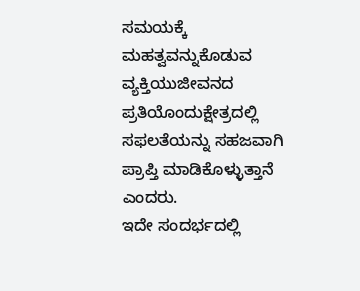ಸಮಯಕ್ಕೆ ಮಹತ್ವವನ್ನುಕೊಡುವ ವ್ಯಕ್ತಿಯುಜೀವನದ ಪ್ರತಿಯೊಂದುಕ್ಷೇತ್ರದಲ್ಲಿ ಸಫಲತೆಯನ್ನು ಸಹಜವಾಗಿ ಪ್ರಾಪ್ತಿ ಮಾಡಿಕೊಳ್ಳುತ್ತಾನೆ ಎಂದರು.
ಇದೇ ಸಂದರ್ಭದಲ್ಲಿ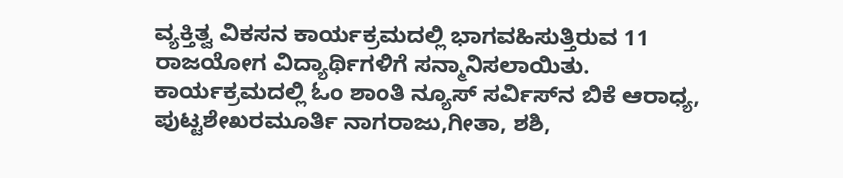ವ್ಯಕ್ತಿತ್ವ ವಿಕಸನ ಕಾರ್ಯಕ್ರಮದಲ್ಲಿ ಭಾಗವಹಿಸುತ್ತಿರುವ 11 ರಾಜಯೋಗ ವಿದ್ಯಾರ್ಥಿಗಳಿಗೆ ಸನ್ಮಾನಿಸಲಾಯಿತು. ಕಾರ್ಯಕ್ರಮದಲ್ಲಿ ಓಂ ಶಾಂತಿ ನ್ಯೂಸ್ ಸರ್ವಿಸ್‍ನ ಬಿಕೆ ಆರಾಧ್ಯ, ಪುಟ್ಟಶೇಖರಮೂರ್ತಿ ನಾಗರಾಜು,ಗೀತಾ, ಶಶಿ,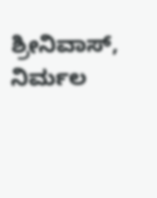ಶ್ರೀನಿವಾಸ್, ನಿರ್ಮಲ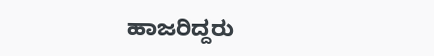ಹಾಜರಿದ್ದರು